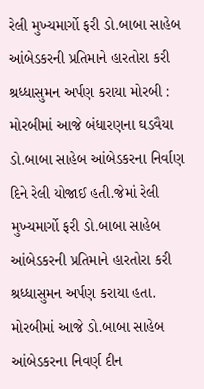રેલી મુખ્યમાર્ગો ફરી ડો.બાબા સાહેબ આંબેડકરની પ્રતિમાને હારતોરા કરી શ્રધ્ધાસુમન અર્પણ કરાયા મોરબી : મોરબીમાં આજે બંધારણના ઘડવૈયા ડો.બાબા સાહેબ આંબેડકરના નિર્વાણ દિને રેલી યોજાઈ હતી.જેમાં રેલી મુખ્યમાર્ગો ફરી ડો.બાબા સાહેબ આંબેડકરની પ્રતિમાને હારતોરા કરી શ્રધ્ધાસુમન અર્પણ કરાયા હતા. મોરબીમાં આજે ડો.બાબા સાહેબ આંબેડકરના નિવર્ણ દીન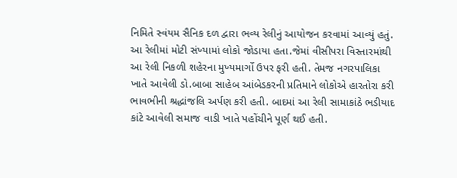નિમિતે સ્વંયમ સૈનિક દળ દ્વારા ભવ્ય રેલીનું આયોજન કરવામાં આવ્યું હતું. આ રેલીમાં મોટી સંખ્યામાં લોકો જોડાયા હતા.જેમાં વીસીપરા વિસ્તારમાંથી આ રેલી નિકળી શહેરના મુખ્યમાર્ગો ઉપર ફરી હતી. તેમજ નગરપાલિકા ખાતે આવેલી ડો.બાબા સાહેબ આંબેડકરની પ્રતિમાને લોકોએ હારતોરા કરી ભાવભીની શ્રદ્ધાંજલિ અર્પણ કરી હતી. બાદમાં આ રેલી સામાકાંઠે ભડીયાદ કાંટે આવેલી સમાજ વાડી ખાતે પહોંચીને પૂર્ણ થઈ હતી.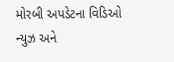મોરબી અપડેટના વિડિઓ ન્યુઝ અને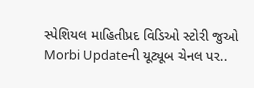સ્પેશિયલ માહિતીપ્રદ વિડિઓ સ્ટોરી જુઓ Morbi Updateની યૂટ્યૂબ ચેનલ પર..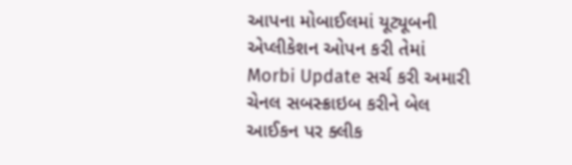આપના મોબાઈલમાં યૂટ્યૂબની એપ્લીકેશન ઓપન કરી તેમાં Morbi Update સર્ચ કરી અમારી ચેનલ સબસ્ક્રાઇબ કરીને બેલ આઈકન પર ક્લીક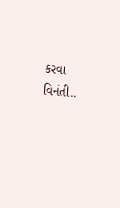કરવા વિનંતી..